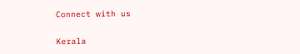Connect with us

Kerala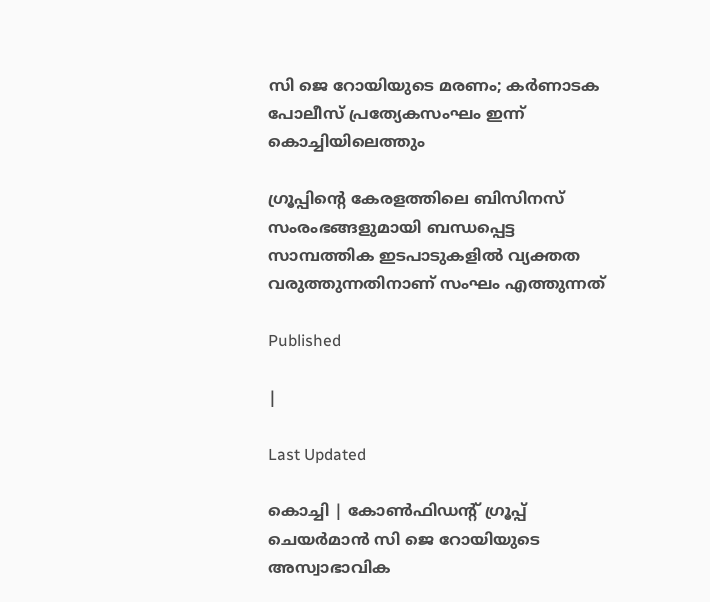സി ജെ റോയിയുടെ മരണം; കര്‍ണാടക പോലീസ് പ്രത്യേകസംഘം ഇന്ന് കൊച്ചിയിലെത്തും

ഗ്രൂപ്പിന്റെ കേരളത്തിലെ ബിസിനസ് സംരംഭങ്ങളുമായി ബന്ധപ്പെട്ട സാമ്പത്തിക ഇടപാടുകളില്‍ വ്യക്തത വരുത്തുന്നതിനാണ് സംഘം എത്തുന്നത്

Published

|

Last Updated

കൊച്ചി | കോണ്‍ഫിഡന്റ് ഗ്രൂപ്പ് ചെയര്‍മാന്‍ സി ജെ റോയിയുടെ അസ്വാഭാവിക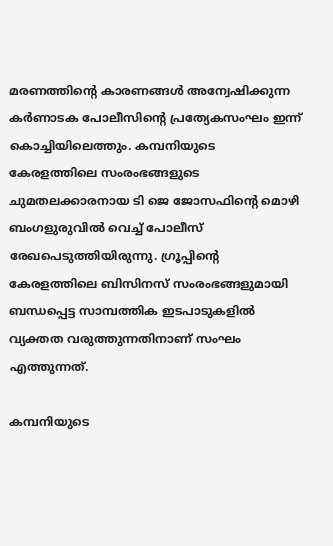മരണത്തിന്റെ കാരണങ്ങള്‍ അന്വേഷിക്കുന്ന കര്‍ണാടക പോലീസിന്റെ പ്രത്യേകസംഘം ഇന്ന് കൊച്ചിയിലെത്തും. കമ്പനിയുടെ കേരളത്തിലെ സംരംഭങ്ങളുടെ ചുമതലക്കാരനായ ടി ജെ ജോസഫിന്റെ മൊഴി ബംഗളുരുവില്‍ വെച്ച് പോലീസ് രേഖപെടുത്തിയിരുന്നു. ഗ്രൂപ്പിന്റെ കേരളത്തിലെ ബിസിനസ് സംരംഭങ്ങളുമായി ബന്ധപ്പെട്ട സാമ്പത്തിക ഇടപാടുകളില്‍ വ്യക്തത വരുത്തുന്നതിനാണ് സംഘം എത്തുന്നത്.

കമ്പനിയുടെ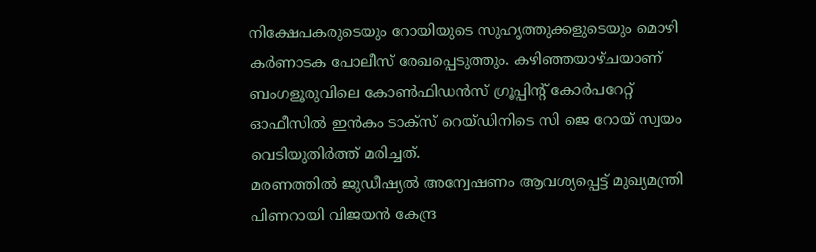നിക്ഷേപകരുടെയും റോയിയുടെ സുഹൃത്തുക്കളുടെയും മൊഴി കര്‍ണാടക പോലീസ് രേഖപ്പെടുത്തും. കഴിഞ്ഞയാഴ്ചയാണ് ബംഗളൂരുവിലെ കോണ്‍ഫിഡന്‍സ് ഗ്രൂപ്പിന്റ് കോര്‍പറേറ്റ് ഓഫീസില്‍ ഇന്‍കം ടാക്‌സ് റെയ്ഡിനിടെ സി ജെ റോയ് സ്വയം വെടിയുതിര്‍ത്ത് മരിച്ചത്.
മരണത്തില്‍ ജുഡീഷ്യല്‍ അന്വേഷണം ആവശ്യപ്പെട്ട് മുഖ്യമന്ത്രി പിണറായി വിജയന്‍ കേന്ദ്ര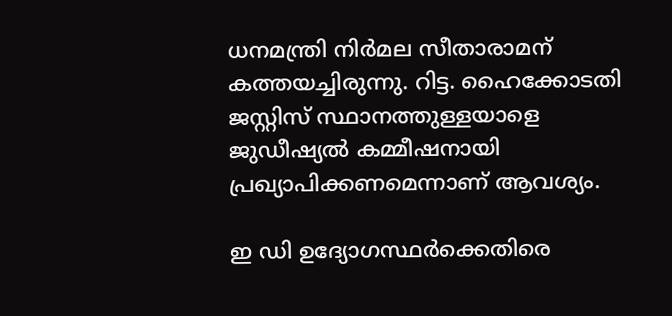ധനമന്ത്രി നിര്‍മല സീതാരാമന് കത്തയച്ചിരുന്നു. റിട്ട. ഹൈക്കോടതി ജസ്റ്റിസ് സ്ഥാനത്തുള്ളയാളെ ജുഡീഷ്യല്‍ കമ്മീഷനായി പ്രഖ്യാപിക്കണമെന്നാണ് ആവശ്യം.

ഇ ഡി ഉദ്യോഗസ്ഥര്‍ക്കെതിരെ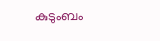കുടുംബം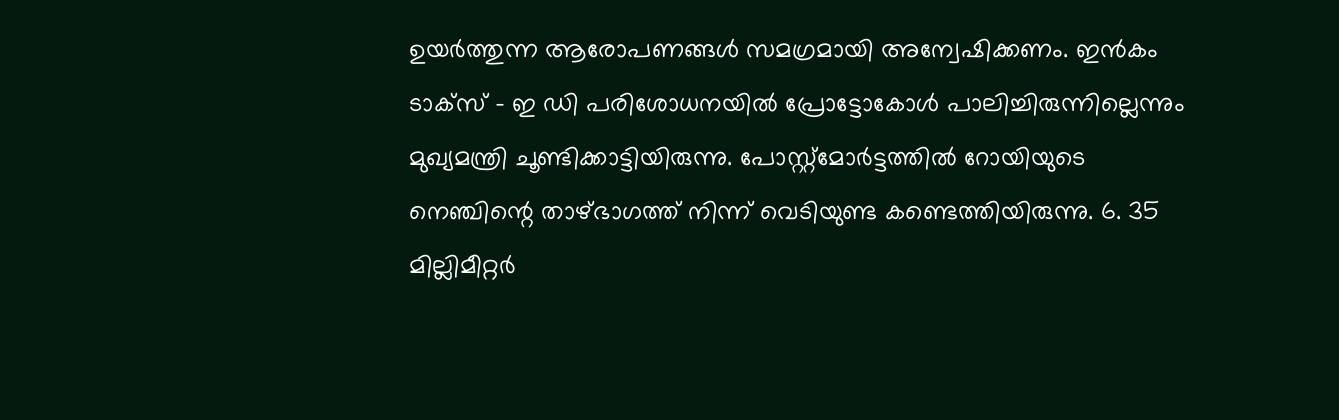ഉയര്‍ത്തുന്ന ആരോപണങ്ങള്‍ സമഗ്രമായി അന്വേഷിക്കണം. ഇന്‍കം ടാക്‌സ് – ഇ ഡി പരിശോധനയില്‍ പ്രോട്ടോകോള്‍ പാലിച്ചിരുന്നില്ലെന്നും മുഖ്യമന്ത്രി ചൂണ്ടിക്കാട്ടിയിരുന്നു. പോസ്റ്റ്‌മോര്‍ട്ടത്തില്‍ റോയിയുടെ നെഞ്ചിന്റെ താഴ്ഭാഗത്ത് നിന്ന് വെടിയുണ്ട കണ്ടെത്തിയിരുന്നു. 6. 35 മില്ലിമീറ്റര്‍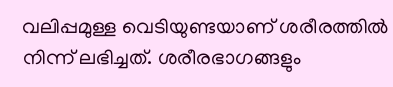വലിപ്പമുള്ള വെടിയുണ്ടയാണ് ശരീരത്തില്‍ നിന്ന് ലഭിച്ചത്. ശരീരഭാഗങ്ങളും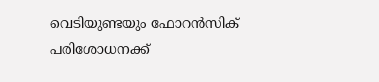വെടിയുണ്ടയും ഫോറന്‍സിക് പരിശോധനക്ക്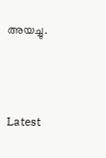അയച്ചു.



Latest